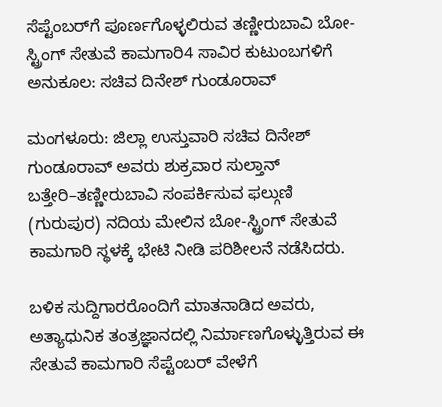ಸೆಪ್ಟೆಂಬರ್‌ಗೆ ಪೂರ್ಣಗೊಳ್ಳಲಿರುವ ತಣ್ಣೀರುಬಾವಿ ಬೋ-ಸ್ಟ್ರಿಂಗ್ ಸೇತುವೆ ಕಾಮಗಾರಿ4 ಸಾವಿರ ಕುಟುಂಬಗಳಿಗೆ ಅನುಕೂಲ: ಸಚಿವ ದಿನೇಶ್ ಗುಂಡೂರಾವ್

ಮಂಗಳೂರು: ಜಿಲ್ಲಾ ಉಸ್ತುವಾರಿ ಸಚಿವ ದಿನೇಶ್ ಗುಂಡೂರಾವ್ ಅವರು ಶುಕ್ರವಾರ ಸುಲ್ತಾನ್ ಬತ್ತೇರಿ–ತಣ್ಣೀರುಬಾವಿ ಸಂಪರ್ಕಿಸುವ ಫಲ್ಗುಣಿ (ಗುರುಪುರ) ನದಿಯ ಮೇಲಿನ ಬೋ-ಸ್ಟ್ರಿಂಗ್ ಸೇತುವೆ ಕಾಮಗಾರಿ ಸ್ಥಳಕ್ಕೆ ಭೇಟಿ ನೀಡಿ ಪರಿಶೀಲನೆ ನಡೆಸಿದರು.

ಬಳಿಕ ಸುದ್ದಿಗಾರರೊಂದಿಗೆ ಮಾತನಾಡಿದ ಅವರು, ಅತ್ಯಾಧುನಿಕ ತಂತ್ರಜ್ಞಾನದಲ್ಲಿ ನಿರ್ಮಾಣಗೊಳ್ಳುತ್ತಿರುವ ಈ ಸೇತುವೆ ಕಾಮಗಾರಿ ಸೆಪ್ಟೆಂಬರ್ ವೇಳೆಗೆ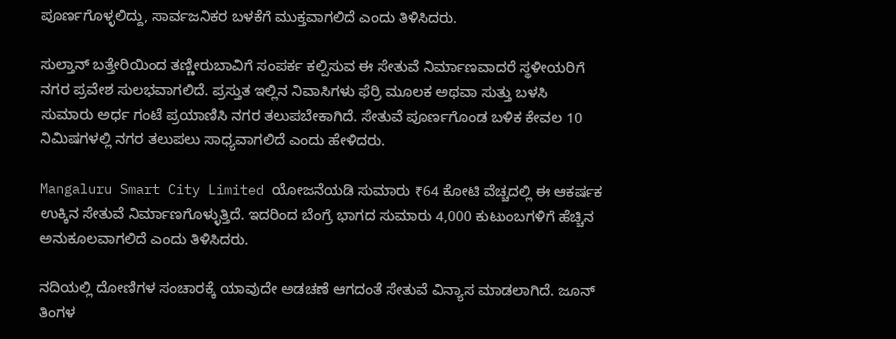ಪೂರ್ಣಗೊಳ್ಳಲಿದ್ದು, ಸಾರ್ವಜನಿಕರ ಬಳಕೆಗೆ ಮುಕ್ತವಾಗಲಿದೆ ಎಂದು ತಿಳಿಸಿದರು.

ಸುಲ್ತಾನ್ ಬತ್ತೇರಿಯಿಂದ ತಣ್ಣೀರುಬಾವಿಗೆ ಸಂಪರ್ಕ ಕಲ್ಪಿಸುವ ಈ ಸೇತುವೆ ನಿರ್ಮಾಣವಾದರೆ ಸ್ಥಳೀಯರಿಗೆ ನಗರ ಪ್ರವೇಶ ಸುಲಭವಾಗಲಿದೆ. ಪ್ರಸ್ತುತ ಇಲ್ಲಿನ ನಿವಾಸಿಗಳು ಫೆರ್ರಿ ಮೂಲಕ ಅಥವಾ ಸುತ್ತು ಬಳಸಿ ಸುಮಾರು ಅರ್ಧ ಗಂಟೆ ಪ್ರಯಾಣಿಸಿ ನಗರ ತಲುಪಬೇಕಾಗಿದೆ. ಸೇತುವೆ ಪೂರ್ಣಗೊಂಡ ಬಳಿಕ ಕೇವಲ 10 ನಿಮಿಷಗಳಲ್ಲಿ ನಗರ ತಲುಪಲು ಸಾಧ್ಯವಾಗಲಿದೆ ಎಂದು ಹೇಳಿದರು.

Mangaluru Smart City Limited ಯೋಜನೆಯಡಿ ಸುಮಾರು ₹64 ಕೋಟಿ ವೆಚ್ಚದಲ್ಲಿ ಈ ಆಕರ್ಷಕ ಉಕ್ಕಿನ ಸೇತುವೆ ನಿರ್ಮಾಣಗೊಳ್ಳುತ್ತಿದೆ. ಇದರಿಂದ ಬೆಂಗ್ರೆ ಭಾಗದ ಸುಮಾರು 4,000 ಕುಟುಂಬಗಳಿಗೆ ಹೆಚ್ಚಿನ ಅನುಕೂಲವಾಗಲಿದೆ ಎಂದು ತಿಳಿಸಿದರು.

ನದಿಯಲ್ಲಿ ದೋಣಿಗಳ ಸಂಚಾರಕ್ಕೆ ಯಾವುದೇ ಅಡಚಣೆ ಆಗದಂತೆ ಸೇತುವೆ ವಿನ್ಯಾಸ ಮಾಡಲಾಗಿದೆ. ಜೂನ್ ತಿಂಗಳ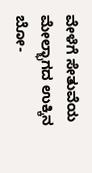ವೇಳೆಗೆ ಸೇತುವೆಯ ಮೇಲ್ಭಾಗದ ಉಕ್ಕಿನ ಬೋ-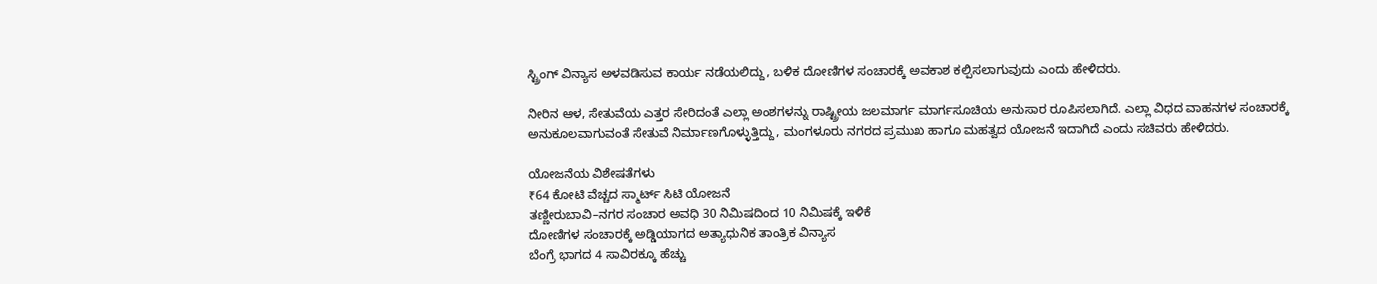ಸ್ಟ್ರಿಂಗ್ ವಿನ್ಯಾಸ ಅಳವಡಿಸುವ ಕಾರ್ಯ ನಡೆಯಲಿದ್ದು, ಬಳಿಕ ದೋಣಿಗಳ ಸಂಚಾರಕ್ಕೆ ಅವಕಾಶ ಕಲ್ಪಿಸಲಾಗುವುದು ಎಂದು ಹೇಳಿದರು.

ನೀರಿನ ಆಳ, ಸೇತುವೆಯ ಎತ್ತರ ಸೇರಿದಂತೆ ಎಲ್ಲಾ ಅಂಶಗಳನ್ನು ರಾಷ್ಟ್ರೀಯ ಜಲಮಾರ್ಗ ಮಾರ್ಗಸೂಚಿಯ ಅನುಸಾರ ರೂಪಿಸಲಾಗಿದೆ. ಎಲ್ಲಾ ವಿಧದ ವಾಹನಗಳ ಸಂಚಾರಕ್ಕೆ ಅನುಕೂಲವಾಗುವಂತೆ ಸೇತುವೆ ನಿರ್ಮಾಣಗೊಳ್ಳುತ್ತಿದ್ದು, ಮಂಗಳೂರು ನಗರದ ಪ್ರಮುಖ ಹಾಗೂ ಮಹತ್ವದ ಯೋಜನೆ ಇದಾಗಿದೆ ಎಂದು ಸಚಿವರು ಹೇಳಿದರು.

ಯೋಜನೆಯ ವಿಶೇಷತೆಗಳು
₹64 ಕೋಟಿ ವೆಚ್ಚದ ಸ್ಮಾರ್ಟ್ ಸಿಟಿ ಯೋಜನೆ
ತಣ್ಣೀರುಬಾವಿ–ನಗರ ಸಂಚಾರ ಅವಧಿ 30 ನಿಮಿಷದಿಂದ 10 ನಿಮಿಷಕ್ಕೆ ಇಳಿಕೆ
ದೋಣಿಗಳ ಸಂಚಾರಕ್ಕೆ ಅಡ್ಡಿಯಾಗದ ಅತ್ಯಾಧುನಿಕ ತಾಂತ್ರಿಕ ವಿನ್ಯಾಸ
ಬೆಂಗ್ರೆ ಭಾಗದ 4 ಸಾವಿರಕ್ಕೂ ಹೆಚ್ಚು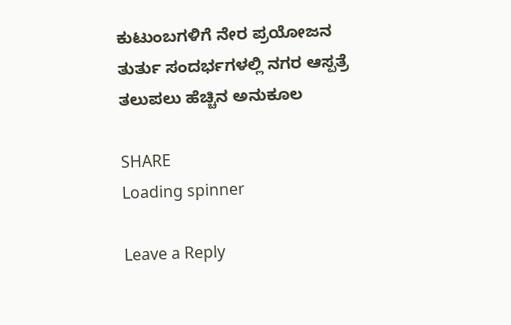ಕುಟುಂಬಗಳಿಗೆ ನೇರ ಪ್ರಯೋಜನ
ತುರ್ತು ಸಂದರ್ಭಗಳಲ್ಲಿ ನಗರ ಆಸ್ಪತ್ರೆ ತಲುಪಲು ಹೆಚ್ಚಿನ ಅನುಕೂಲ

SHARE
Loading spinner

Leave a Reply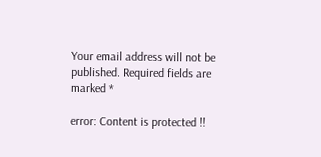Your email address will not be published. Required fields are marked *

error: Content is protected !!